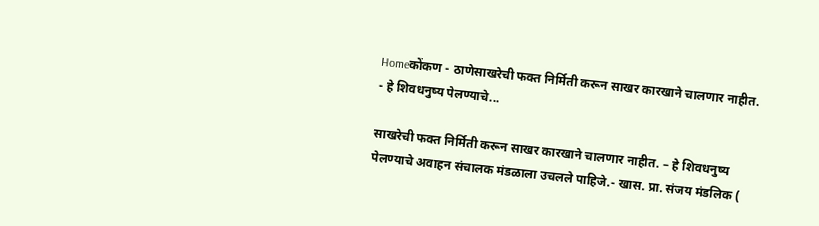Homeकोंकण - ठाणेसाखरेची फक्त निर्मिती करून साखर कारखाने चालणार नाहीत. - हे शिवधनुष्य पेलण्याचे...

साखरेची फक्त निर्मिती करून साखर कारखाने चालणार नाहीत. – हे शिवधनुष्य पेलण्याचे अवाहन संचालक मंडळाला उचलले पाहिजे.- खास. प्रा. संजय मंडलिक (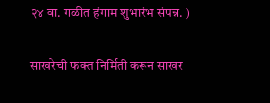२४ वा. गळीत हंगाम शुभारंभ संपन्न. )

साखरेची फक्त निर्मिती करून साखर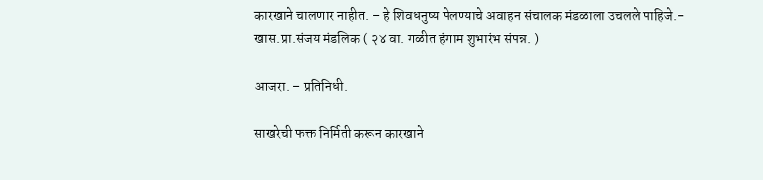कारखाने चालणार नाहीत. – हे शिवधनुष्य पेलण्याचे अवाहन संचालक मंडळाला उचलले पाहिजे.- खास.प्रा.संजय मंडलिक ( २४ वा. गळीत हंगाम शुभारंभ संपन्न. )

आजरा. – प्रतिनिधी.

साखरेची फक्त निर्मिती करून कारखाने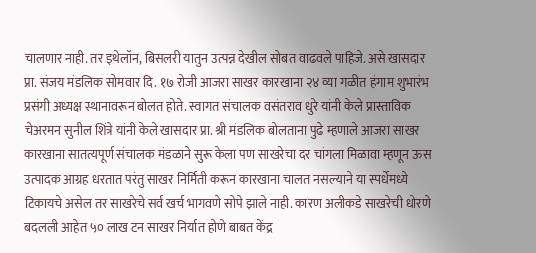चालणार नाही. तर इथेलॉन, बिसलरी यातुन उत्पन्न देखील सोबत वाढवले पाहिजे. असे खासदार प्रा. संजय मंडलिक सोमवार दि. १७ रोजी आजरा साखर कारखाना २४ व्या गळीत हंगाम शुभारंभ प्रसंगी अध्यक्ष स्थानावरून बोलत होते. स्वागत संचालक वसंतराव धुरे यांनी केले प्रास्ताविक चेअरमन सुनील शिंत्रे यांनी केले खासदार प्रा. श्री मंडलिक बोलताना पुढे म्हणाले आजरा साखर कारखाना सातत्यपूर्ण संचालक मंडळाने सुरू केला पण साखरेचा दर चांगला मिळावा म्हणून ऊस उत्पादक आग्रह धरतात परंतु साखर निर्मिती करून कारखाना चालत नसल्याने या स्पर्धेमध्ये टिकायचे असेल तर साखरेचे सर्व खर्च भागवणे सोपे झाले नाही. कारण अलीकडे साखरेची धोरणे बदलली आहेत ५० लाख टन साखर निर्यात होणे बाबत केंद्र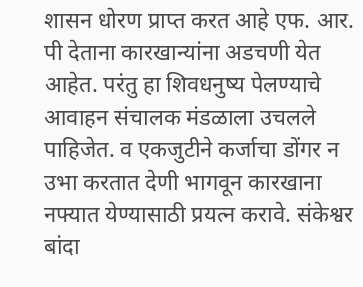शासन धोरण प्राप्त करत आहे एफ. आर. पी देताना कारखान्यांना अडचणी येत आहेत. परंतु हा शिवधनुष्य पेलण्याचे आवाहन संचालक मंडळाला उचलले पाहिजेत. व एकजुटीने कर्जाचा डोंगर न उभा करतात देणी भागवून कारखाना नफ्यात येण्यासाठी प्रयत्न करावे. संकेश्वर बांदा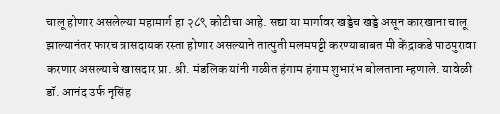चालू होणार असलेल्या महामार्ग हा २८९ कोटीचा आहे. सद्या या मार्गावर खड्डेच खड्डे असून कारखाना चालू झाल्यानंतर फारच त्रासदायक रस्ता होणार असल्याने तात्पुती मलमपट्टी करण्याबाबत मी केंद्राकडे पाठपुरावा करणार असल्याचे खासदार प्रा. श्री. मंडलिक यांनी गळीत हंगाम हंगाम शुभारंभ बोलताना म्हणाले. यावेळी
डॉ. आनंद उर्फ नृसिंह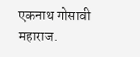एकनाथ गोसावी महाराज.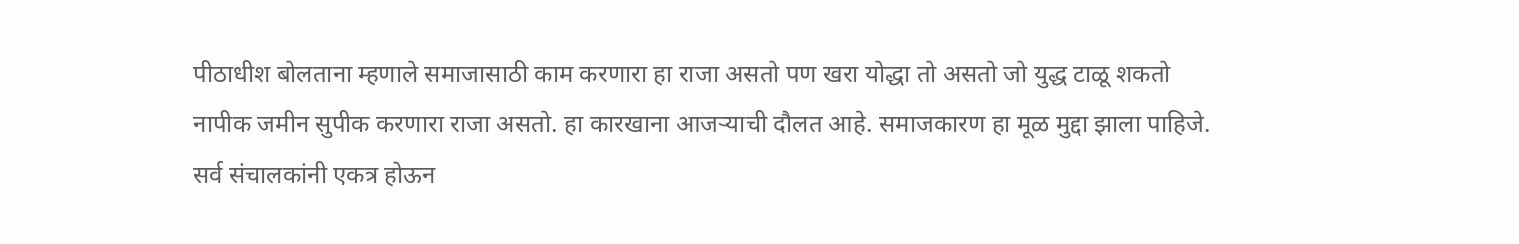पीठाधीश बोलताना म्हणाले समाजासाठी काम करणारा हा राजा असतो पण खरा योद्धा तो असतो जो युद्ध टाळू शकतो नापीक जमीन सुपीक करणारा राजा असतो. हा कारखाना आजऱ्याची दौलत आहे. समाजकारण हा मूळ मुद्दा झाला पाहिजे. सर्व संचालकांनी एकत्र होऊन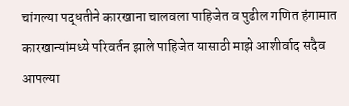चांगल्या पद्धतीने कारखाना चालवला पाहिजेत व पुढील गणित हंगामात कारखान्यांमध्ये परिवर्तन झाले पाहिजेत यासाठी माझे आशीर्वाद सदैव आपल्या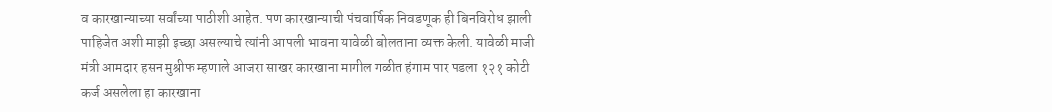व कारखान्याच्या सर्वांच्या पाठीशी आहेत. पण कारखान्याची पंचवार्षिक निवडणूक ही बिनविरोध झाली पाहिजेत अशी माझी इच्छा असल्याचे त्यांनी आपली भावना यावेळी बोलताना व्यक्त केली. यावेळी माजी मंत्री आमदार हसन मुश्रीफ म्हणाले आजरा साखर कारखाना मागील गळीत हंगाम पार पडला १२१ कोटी कर्ज असलेला हा कारखाना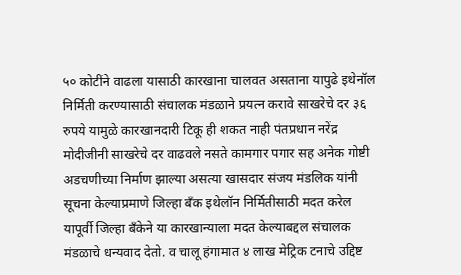५० कोटींने वाढला यासाठी कारखाना चालवत असताना यापुढे इथेनॉल निर्मिती करण्यासाठी संचालक मंडळाने प्रयत्न करावे साखरेचे दर ३६ रुपये यामुळे कारखानदारी टिकू ही शकत नाही पंतप्रधान नरेंद्र मोदीजीनी साखरेचे दर वाढवले नसते कामगार पगार सह अनेक गोष्टी अडचणीच्या निर्माण झाल्या असत्या खासदार संजय मंडलिक यांनी सूचना केल्याप्रमाणे जिल्हा बँक इथेलॉन निर्मितीसाठी मदत करेल यापूर्वी जिल्हा बँकेने या कारखान्याला मदत केल्याबद्दल संचालक मंडळाचे धन्यवाद देतो. व चालू हंगामात ४ लाख मेट्रिक टनाचे उद्दिष्ट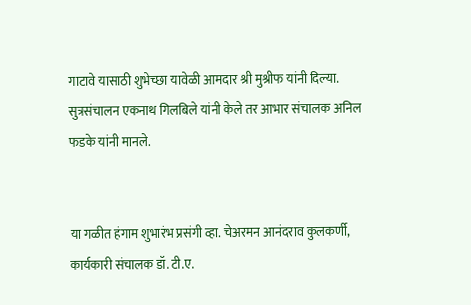गाटावे यासाठी शुभेच्छा यावेळी आमदार श्री मुश्रीफ यांनी दिल्या. सुत्रसंचालन एकनाथ गिलबिले यांनी केले तर आभार संचालक अनिल फडके यांनी मानले.


या गळीत हंगाम शुभारंभ प्रसंगी व्हा. चेअरमन आनंदराव कुलकर्णी, कार्यकारी संचालक डॉ. टी.ए.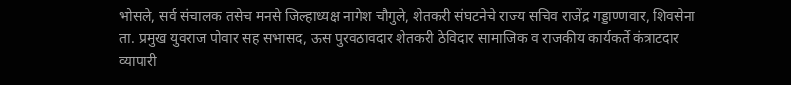भोसले, सर्व संचालक तसेच मनसे जिल्हाध्यक्ष नागेश चौगुले, शेतकरी संघटनेचे राज्य सचिव राजेंद्र गड्डाण्णवार, शिवसेना ता. प्रमुख युवराज पोवार सह सभासद, ऊस पुरवठावदार शेतकरी ठेविदार सामाजिक व राजकीय कार्यकर्ते कंत्राटदार व्यापारी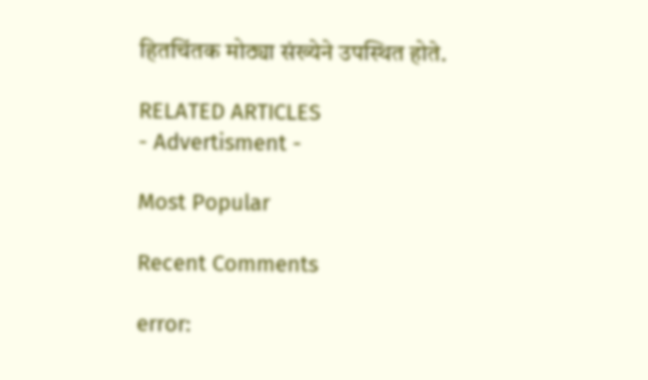हितचिंतक मोठ्या संख्येने उपस्थित होते.

RELATED ARTICLES
- Advertisment -

Most Popular

Recent Comments

error: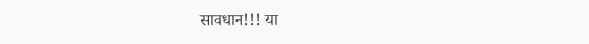सावधान!!! या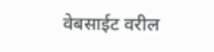वेबसाईट वरील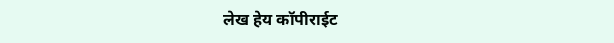लेख हेय कॉपीराईट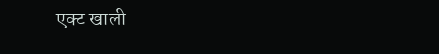एक्ट खाली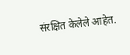संरक्षित केलेले आहेत.